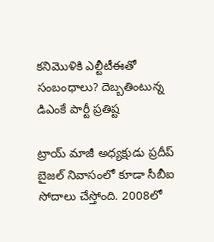కనిమొళికి ఎల్టీటీఈతో సంబంధాలు? దెబ్బతింటున్న డిఎంకే పార్టీ ప్రతిష్ట

ట్రాయ్ మాజీ అధ్యక్షుడు ప్రదీప్ బైజల్ నివాసంలో కూడా సీబీఐ సోదాలు చేస్తోంది. 2008లో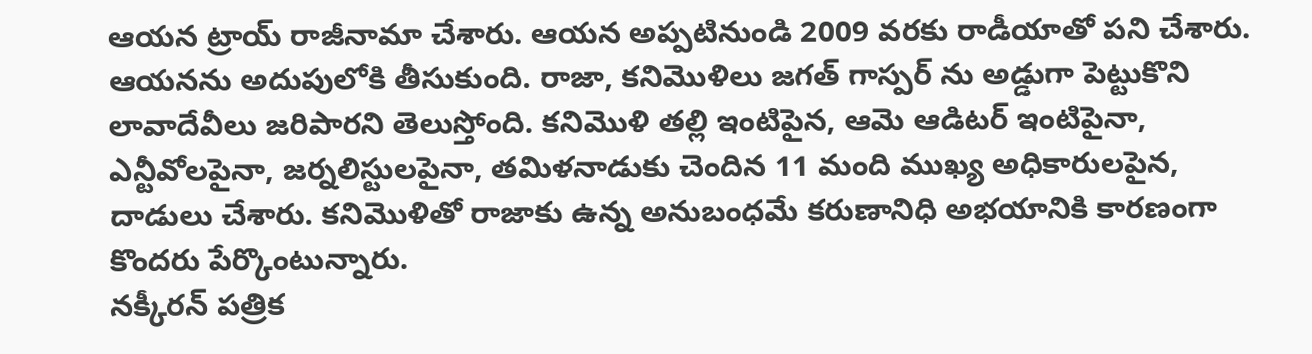ఆయన ట్రాయ్ రాజీనామా చేశారు. ఆయన అప్పటినుండి 2009 వరకు రాడీయాతో పని చేశారు. ఆయనను అదుపులోకి తీసుకుంది. రాజా, కనిమొళిలు జగత్ గాస్పర్ ను అడ్డుగా పెట్టుకొని లావాదేవీలు జరిపారని తెలుస్తోంది. కనిమొళి తల్లి ఇంటిపైన, ఆమె ఆడిటర్ ఇంటిపైనా, ఎన్టీవోలపైనా, జర్నలిస్టులపైనా, తమిళనాడుకు చెందిన 11 మంది ముఖ్య అధికారులపైన, దాడులు చేశారు. కనిమొళితో రాజాకు ఉన్న అనుబంధమే కరుణానిధి అభయానికి కారణంగా కొందరు పేర్కొంటున్నారు.
నక్కీరన్ పత్రిక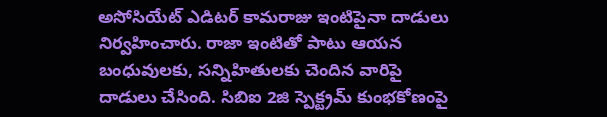అసోసియేట్ ఎడిటర్ కామరాజు ఇంటిపైనా దాడులు నిర్వహించారు. రాజా ఇంటితో పాటు ఆయన బంధువులకు, సన్నిహితులకు చెందిన వారిపై దాడులు చేసింది. సిబిఐ 2జి స్పెక్ట్రమ్ కుంభకోణంపై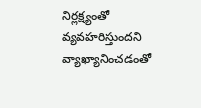నిర్లక్ష్యంతో వ్యవహరిస్తుందని వ్యాఖ్యానించడంతో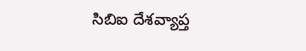సిబిఐ దేశవ్యాప్త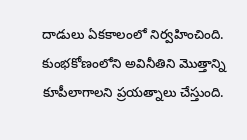దాడులు ఏకకాలంలో నిర్వహించింది. కుంభకోణంలోని అవినీతిని మొత్తాన్ని కూపీలాగాలని ప్రయత్నాలు చేస్తుంది.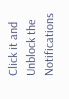Click it and Unblock the Notifications